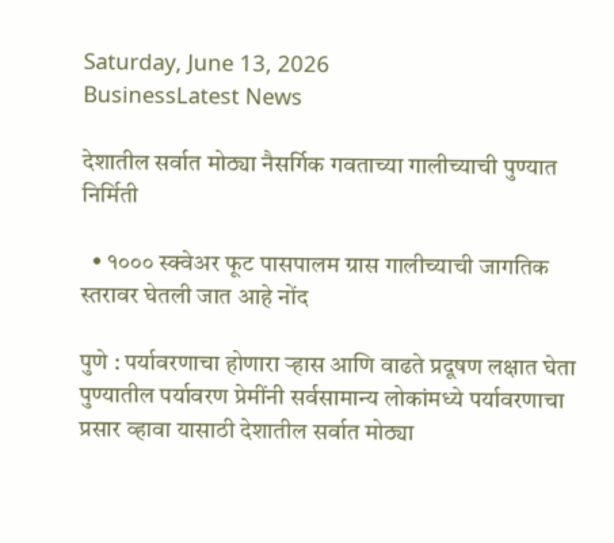Saturday, June 13, 2026
BusinessLatest News

देशातील सर्वात मोठ्या नैसर्गिक गवताच्या गालीच्याची पुण्यात निर्मिती

  • १००० स्क्वेअर फूट पासपालम ग्रास गालीच्याची जागतिक स्तरावर घेतली जात आहे नोंद

पुणे : पर्यावरणाचा होणारा ऱ्हास आणि वाढते प्रदूषण लक्षात घेता पुण्यातील पर्यावरण प्रेमींनी सर्वसामान्य लोकांमध्ये पर्यावरणाचा प्रसार व्हावा यासाठी देशातील सर्वात मोठ्या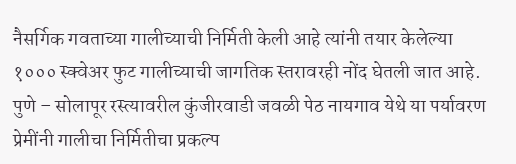नैसर्गिक गवताच्या गालीच्याची निर्मिती केली आहे त्यांनी तयार केलेल्या १००० स्क्वेअर फुट गालीच्याची जागतिक स्तरावरही नोंद घेतली जात आहे. पुणे – सोलापूर रस्त्यावरील कुंजीरवाडी जवळी पेठ नायगाव येथे या पर्यावरण प्रेमींनी गालीचा निर्मितीचा प्रकल्प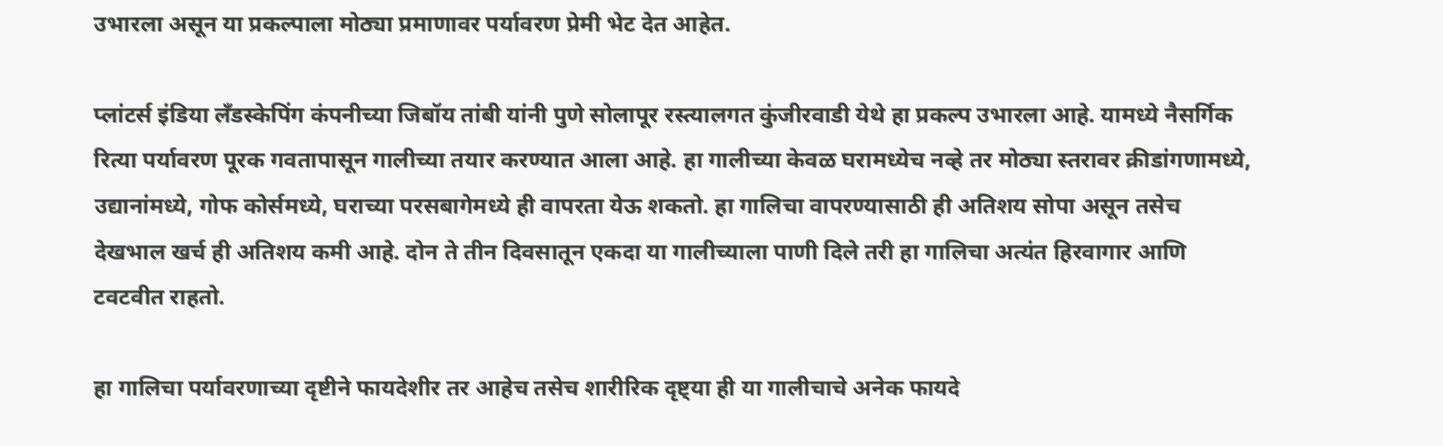उभारला असून या प्रकल्पाला मोठ्या प्रमाणावर पर्यावरण प्रेमी भेट देत आहेत.

प्लांटर्स इंडिया लँडस्केपिंग कंपनीच्या जिबॉय तांबी यांनी पुणे सोलापूर रस्त्यालगत कुंजीरवाडी येथे हा प्रकल्प उभारला आहे. यामध्ये नैसर्गिक रित्या पर्यावरण पूरक गवतापासून गालीच्या तयार करण्यात आला आहे. हा गालीच्या केवळ घरामध्येच नव्हे तर मोठ्या स्तरावर क्रीडांगणामध्ये, उद्यानांमध्ये, गोफ कोर्समध्ये, घराच्या परसबागेमध्ये ही वापरता येऊ शकतो. हा गालिचा वापरण्यासाठी ही अतिशय सोपा असून तसेच देखभाल खर्च ही अतिशय कमी आहे. दोन ते तीन दिवसातून एकदा या गालीच्याला पाणी दिले तरी हा गालिचा अत्यंत हिरवागार आणि टवटवीत राहतो.

हा गालिचा पर्यावरणाच्या दृष्टीने फायदेशीर तर आहेच तसेच शारीरिक दृष्ट्या ही या गालीचाचे अनेक फायदे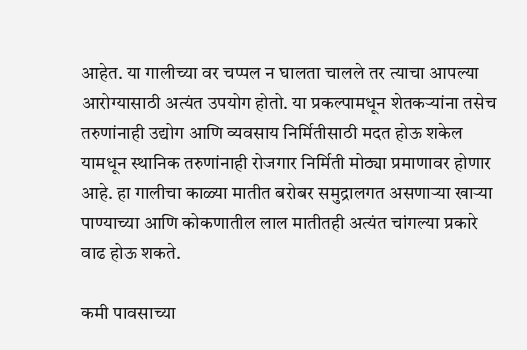आहेत. या गालीच्या वर चप्पल न घालता चालले तर त्याचा आपल्या आरोग्यासाठी अत्यंत उपयोग होतो. या प्रकल्पामधून शेतकऱ्यांना तसेच तरुणांनाही उद्योग आणि व्यवसाय निर्मितीसाठी मदत होऊ शकेल यामधून स्थानिक तरुणांनाही रोजगार निर्मिती मोठ्या प्रमाणावर होणार आहे. हा गालीचा काळ्या मातीत बरोबर समुद्रालगत असणाऱ्या खाऱ्या पाण्याच्या आणि कोकणातील लाल मातीतही अत्यंत चांगल्या प्रकारे वाढ होऊ शकते.

कमी पावसाच्या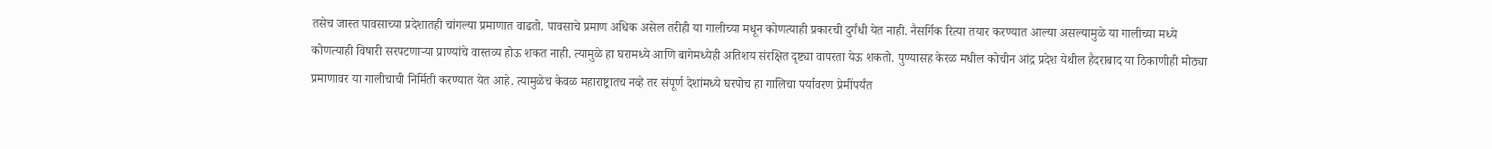तसेच जास्त पावसाच्या प्रदेशातही चांगल्या प्रमाणात वाढतो. पावसाचे प्रमाण अधिक असेल तरीही या गालीच्या मधून कोणत्याही प्रकारची दुर्गंधी येत नाही. नैसर्गिक रित्या तयार करण्यात आल्या असल्यामुळे या गालीच्या मध्ये कोणत्याही विषारी सरपटणाऱ्या प्राण्यांचे वास्तव्य होऊ शकत नाही. त्यामुळे हा घरामध्ये आणि बागेमध्येही अतिशय संरक्षित दृष्ट्या वापरता येऊ शकतो. पुण्यासह केरळ मधील कोचीन आंद्र प्रदेश येथील हैदराबाद या ठिकाणीही मोठ्या प्रमाणावर या गालीचाची निर्मिती करण्यात येत आहे. त्यामुळेच केवळ महाराष्ट्रातच नव्हे तर संपूर्ण देशांमध्ये घरपोच हा गालिचा पर्यावरण प्रेमींपर्यंत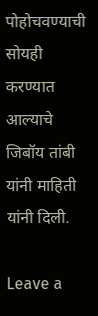पोहोचवण्याची सोयही करण्यात आल्याचे जिबॉय तांबी यांनी माहिती यांनी दिली.

Leave a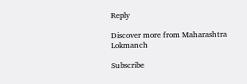Reply

Discover more from Maharashtra Lokmanch

Subscribe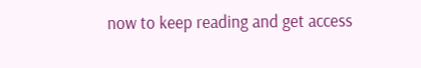now to keep reading and get access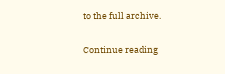to the full archive.

Continue reading